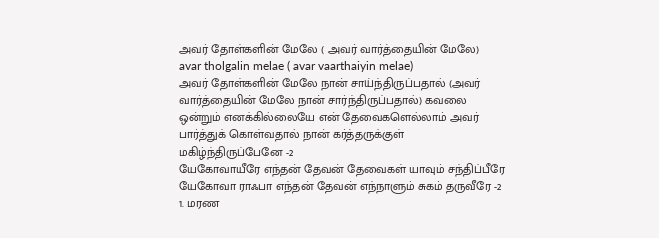அவர் தோள்களின் மேலே ( அவர் வார்த்தையின் மேலே)
avar tholgalin melae ( avar vaarthaiyin melae)
அவர் தோள்களின் மேலே நான் சாய்ந்திருப்பதால் (அவர் வார்த்தையின் மேலே நான் சார்ந்திருப்பதால்) கவலை ஒன்றும் எனக்கில்லையே என் தேவைகளெல்லாம் அவர் பார்த்துக் கொள்வதால் நான் கர்த்தருக்குள் மகிழ்ந்திருப்பேனே -2
யேகோவாயீரே எந்தன் தேவன் தேவைகள் யாவும் சந்திப்பீரே யேகோவா ராஃபா எந்தன் தேவன் எந்நாளும் சுகம் தருவீரே -2
1. மரண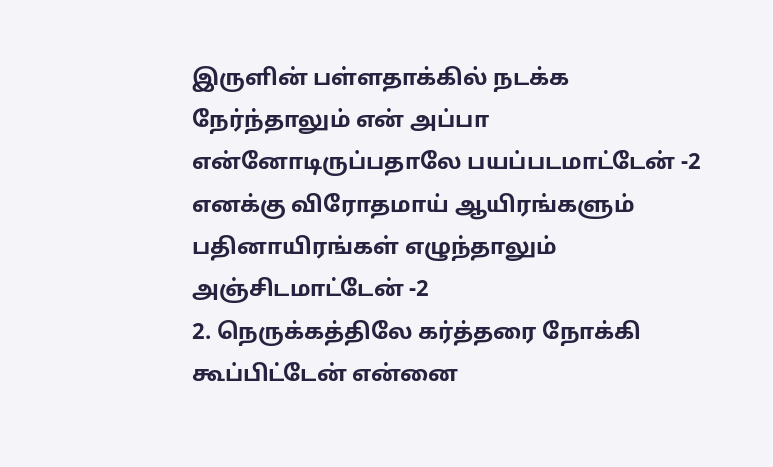இருளின் பள்ளதாக்கில் நடக்க நேர்ந்தாலும் என் அப்பா என்னோடிருப்பதாலே பயப்படமாட்டேன் -2 எனக்கு விரோதமாய் ஆயிரங்களும் பதினாயிரங்கள் எழுந்தாலும் அஞ்சிடமாட்டேன் -2
2. நெருக்கத்திலே கர்த்தரை நோக்கி கூப்பிட்டேன் என்னை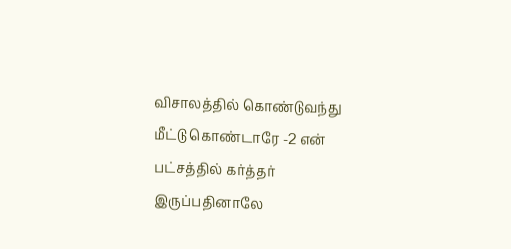விசாலத்தில் கொண்டுவந்து மீட்டு கொண்டாரே -2 என் பட்சத்தில் கர்த்தர் இருப்பதினாலே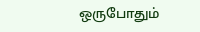ஒருபோதும்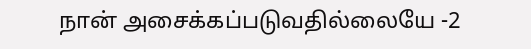நான் அசைக்கப்படுவதில்லையே -2